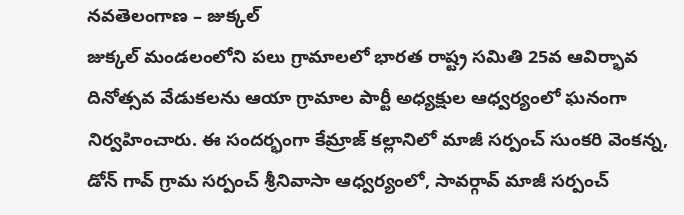నవతెలంగాణ – జుక్కల్
జుక్కల్ మండలంలోని పలు గ్రామాలలో భారత రాష్ట్ర సమితి 25వ ఆవిర్భావ దినోత్సవ వేడుకలను ఆయా గ్రామాల పార్టీ అధ్యక్షుల ఆధ్వర్యంలో ఘనంగా నిర్వహించారు. ఈ సందర్భంగా కేమ్రాజ్ కల్లానిలో మాజీ సర్పంచ్ సుంకరి వెంకన్న, డోన్ గావ్ గ్రామ సర్పంచ్ శ్రీనివాసా ఆధ్వర్యంలో, సావర్గావ్ మాజీ సర్పంచ్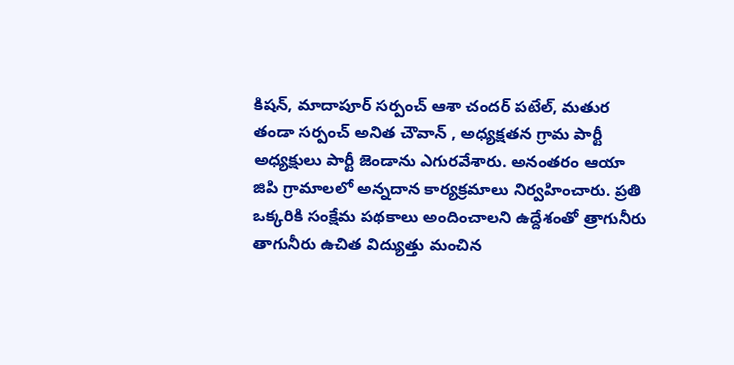కిషన్, మాదాపూర్ సర్పంచ్ ఆశా చందర్ పటేల్, మతుర తండా సర్పంచ్ అనిత చౌవాన్ , అధ్యక్షతన గ్రామ పార్టీ అధ్యక్షులు పార్టీ జెండాను ఎగురవేశారు. అనంతరం ఆయా జిపి గ్రామాలలో అన్నదాన కార్యక్రమాలు నిర్వహించారు. ప్రతి ఒక్కరికి సంక్షేమ పథకాలు అందించాలని ఉద్దేశంతో త్రాగునీరు తాగునీరు ఉచిత విద్యుత్తు మంచిన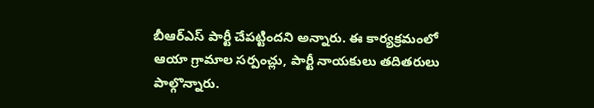బీఆర్ఎస్ పార్టీ చేపట్టిందని అన్నారు. ఈ కార్యక్రమంలో ఆయా గ్రామాల సర్పంచ్లు, పార్టీ నాయకులు తదితరులు పాల్గొన్నారు.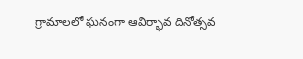గ్రామాలలో ఘనంగా ఆవిర్భావ దినోత్సవ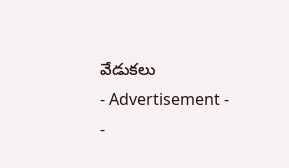వేడుకలు
- Advertisement -
-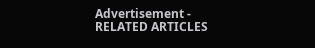Advertisement -
RELATED ARTICLES